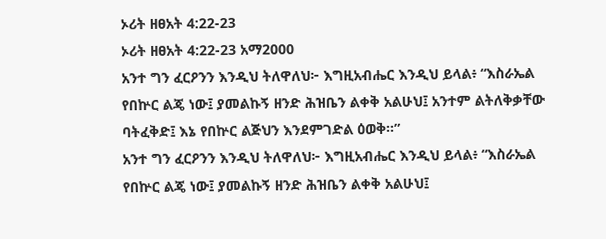ኦሪት ዘፀአት 4:22-23
ኦሪት ዘፀአት 4:22-23 አማ2000
አንተ ግን ፈርዖንን እንዲህ ትለዋለህ፦ እግዚአብሔር እንዲህ ይላል፥ “እስራኤል የበኵር ልጄ ነው፤ ያመልኩኝ ዘንድ ሕዝቤን ልቀቅ አልሁህ፤ አንተም ልትለቅቃቸው ባትፈቅድ፤ እኔ የበኵር ልጅህን እንደምገድል ዕወቅ።”
አንተ ግን ፈርዖንን እንዲህ ትለዋለህ፦ እግዚአብሔር እንዲህ ይላል፥ “እስራኤል የበኵር ልጄ ነው፤ ያመልኩኝ ዘንድ ሕዝቤን ልቀቅ አልሁህ፤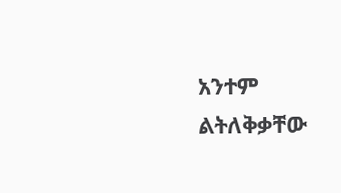አንተም ልትለቅቃቸው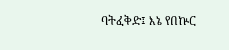ባትፈቅድ፤ እኔ የበኵር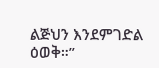ልጅህን እንደምገድል ዕወቅ።”